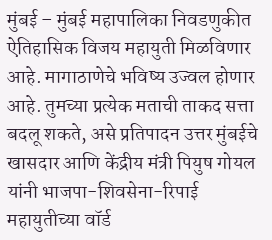मुंबई – मुंबई महापालिका निवडणुकीत ऐतिहासिक विजय महायुती मिळविणार आहे. मागाठाणेचे भविष्य उज्वल होणार आहे. तुमच्या प्रत्येक मताची ताकद सत्ता बदलू शकते, असे प्रतिपादन उत्तर मुंबईचे खासदार आणि केंद्रीय मंत्री पियुष गोयल यांनी भाजपा-शिवसेना-रिपाई महायुतीच्या वॉर्ड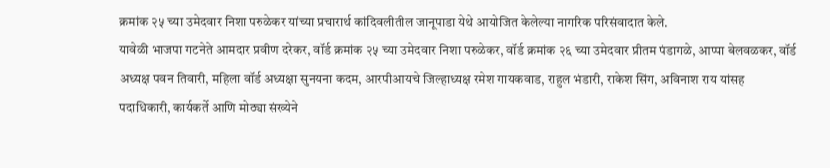क्रमांक २५ च्या उमेदवार निशा परुळेकर यांच्या प्रचारार्थ कांदिवलीतील जानूपाडा येथे आयोजित केलेल्या नागरिक परिसंवादात केले.
यावेळी भाजपा गटनेते आमदार प्रवीण दरेकर, वॉर्ड क्रमांक २५ च्या उमेदवार निशा परुळेकर, वॉर्ड क्रमांक २६ च्या उमेदवार प्रीतम पंडागळे, आप्पा बेलवळकर, वॉर्ड अध्यक्ष पवन तिवारी, महिला वॉर्ड अध्यक्षा सुनयना कदम, आरपीआयचे जिल्हाध्यक्ष रमेश गायकवाड, राहुल भंडारी, राकेश सिंग, अविनाश राय यांसह पदाधिकारी, कार्यकर्ते आणि मोठ्या संख्येने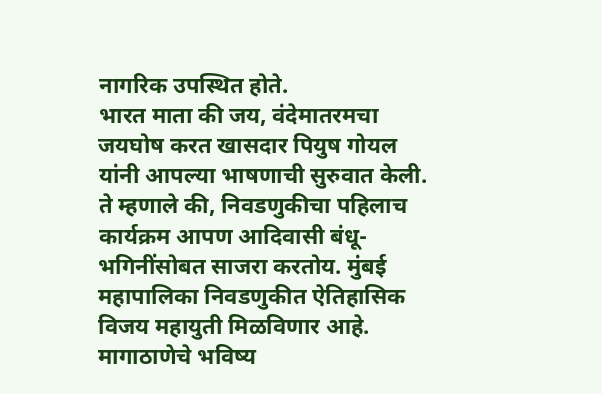नागरिक उपस्थित होते.
भारत माता की जय, वंदेमातरमचा जयघोष करत खासदार पियुष गोयल यांनी आपल्या भाषणाची सुरुवात केली. ते म्हणाले की, निवडणुकीचा पहिलाच कार्यक्रम आपण आदिवासी बंधू-भगिनींसोबत साजरा करतोय. मुंबई महापालिका निवडणुकीत ऐतिहासिक विजय महायुती मिळविणार आहे. मागाठाणेचे भविष्य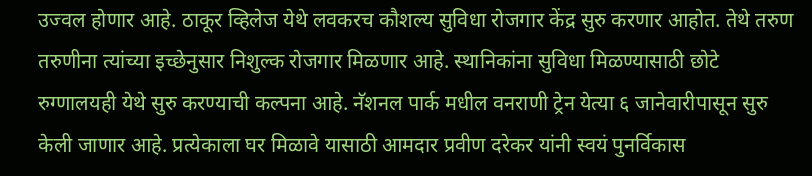उज्वल होणार आहे. ठाकूर व्हिलेज येथे लवकरच कौशल्य सुविधा रोजगार केंद्र सुरु करणार आहोत. तेथे तरुण तरुणीना त्यांच्या इच्छेनुसार निशुल्क रोजगार मिळणार आहे. स्थानिकांना सुविधा मिळण्यासाठी छोटे रुग्णालयही येथे सुरु करण्याची कल्पना आहे. नॅशनल पार्क मधील वनराणी ट्रेन येत्या ६ जानेवारीपासून सुरु केली जाणार आहे. प्रत्येकाला घर मिळावे यासाठी आमदार प्रवीण दरेकर यांनी स्वयं पुनर्विकास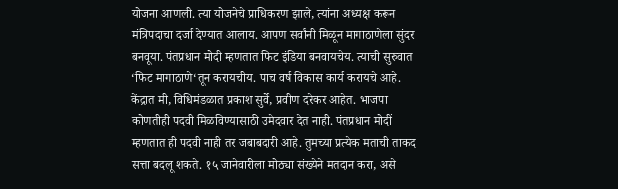योजना आणली. त्या योजनेचे प्राधिकरण झाले, त्यांना अध्यक्ष करून मंत्रिपदाचा दर्जा देण्यात आलाय. आपण सर्वांनी मिळून मागाठाणेला सुंदर बनवूया. पंतप्रधान मोदी म्हणतात फिट इंडिया बनवायचेय. त्याची सुरुवात ‘फिट मागाठाणे‘तून करायचीय. पाच वर्ष विकास कार्य करायचे आहे. केंद्रात मी, विधिमंडळात प्रकाश सुर्वे, प्रवीण दरेकर आहेत. भाजपा कोणतीही पदवी मिळविण्यासाठी उमेदवार देत नाही. पंतप्रधान मोदीं म्हणतात ही पदवी नाही तर जबाबदारी आहे. तुमच्या प्रत्येक मताची ताकद सत्ता बदलू शकते. १५ जानेवारीला मोठ्या संख्येने मतदान करा, असे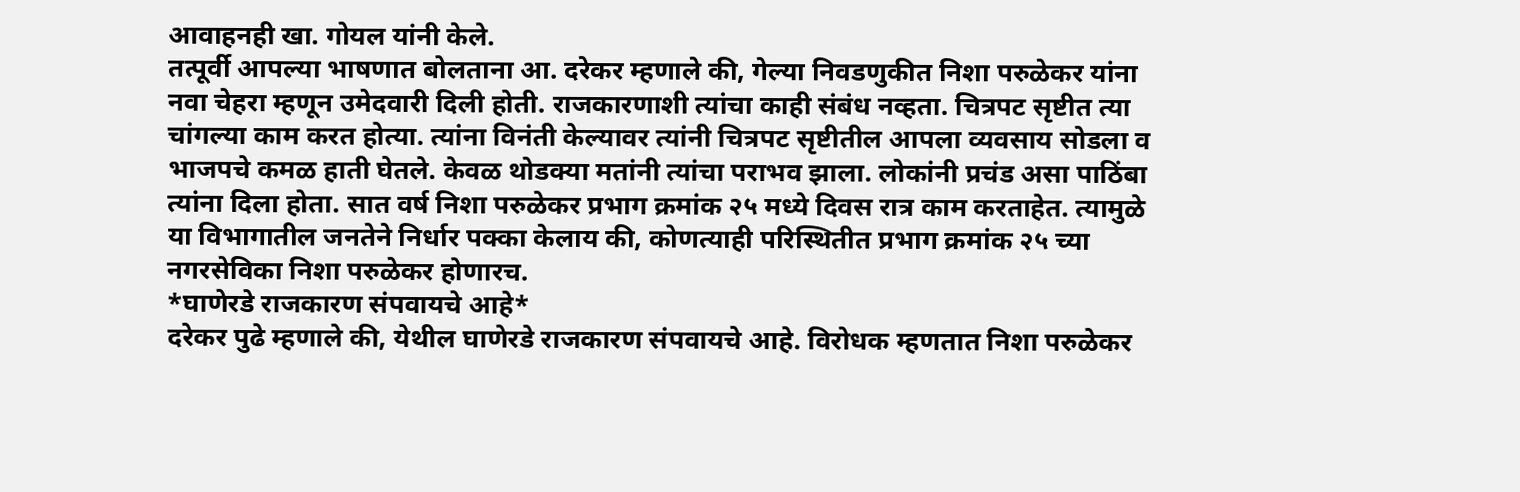आवाहनही खा. गोयल यांनी केले.
तत्पूर्वी आपल्या भाषणात बोलताना आ. दरेकर म्हणाले की, गेल्या निवडणुकीत निशा परुळेकर यांना नवा चेहरा म्हणून उमेदवारी दिली होती. राजकारणाशी त्यांचा काही संबंध नव्हता. चित्रपट सृष्टीत त्या चांगल्या काम करत होत्या. त्यांना विनंती केल्यावर त्यांनी चित्रपट सृष्टीतील आपला व्यवसाय सोडला व भाजपचे कमळ हाती घेतले. केवळ थोडक्या मतांनी त्यांचा पराभव झाला. लोकांनी प्रचंड असा पाठिंबा त्यांना दिला होता. सात वर्ष निशा परुळेकर प्रभाग क्रमांक २५ मध्ये दिवस रात्र काम करताहेत. त्यामुळे या विभागातील जनतेने निर्धार पक्का केलाय की, कोणत्याही परिस्थितीत प्रभाग क्रमांक २५ च्या नगरसेविका निशा परुळेकर होणारच.
*घाणेरडे राजकारण संपवायचे आहे*
दरेकर पुढे म्हणाले की, येथील घाणेरडे राजकारण संपवायचे आहे. विरोधक म्हणतात निशा परुळेकर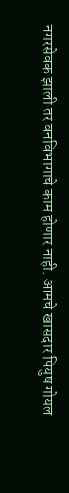नगरसेवक झाली तर वनविभागाचे काम होणार नाही. आमचे खासदार पियुष गोयल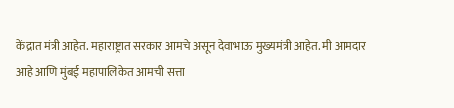केंद्रात मंत्री आहेत. महाराष्ट्रात सरकार आमचे असून देवाभाऊ मुख्यमंत्री आहेत. मी आमदार आहे आणि मुंबई महापालिकेत आमची सत्ता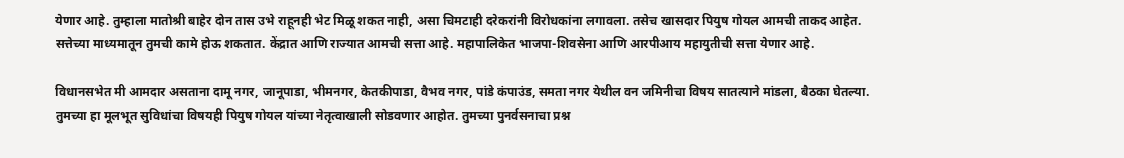येणार आहे. तुम्हाला मातोश्री बाहेर दोन तास उभे राहूनही भेट मिळू शकत नाही, असा चिमटाही दरेकरांनी विरोधकांना लगावला. तसेच खासदार पियुष गोयल आमची ताकद आहेत. सत्तेच्या माध्यमातून तुमची कामे होऊ शकतात. केंद्रात आणि राज्यात आमची सत्ता आहे. महापालिकेत भाजपा-शिवसेना आणि आरपीआय महायुतीची सत्ता येणार आहे.

विधानसभेत मी आमदार असताना दामू नगर, जानूपाडा, भीमनगर, केतकीपाडा, वैभव नगर, पांडे कंपाउंड, समता नगर येथील वन जमिनीचा विषय सातत्याने मांडला, बैठका घेतल्या. तुमच्या हा मूलभूत सुविधांचा विषयही पियुष गोयल यांच्या नेतृत्वाखाली सोडवणार आहोत. तुमच्या पुनर्वसनाचा प्रश्न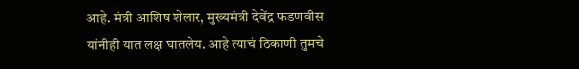आहे. मंत्री आशिष शेलार, मुख्यमंत्री देवेंद्र फडणवीस यांनीही यात लक्ष घातलेय. आहे त्याचं ठिकाणी तुमचे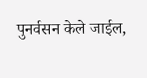पुनर्वसन केले जाईल,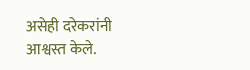असेही दरेकरांनी आश्वस्त केले.